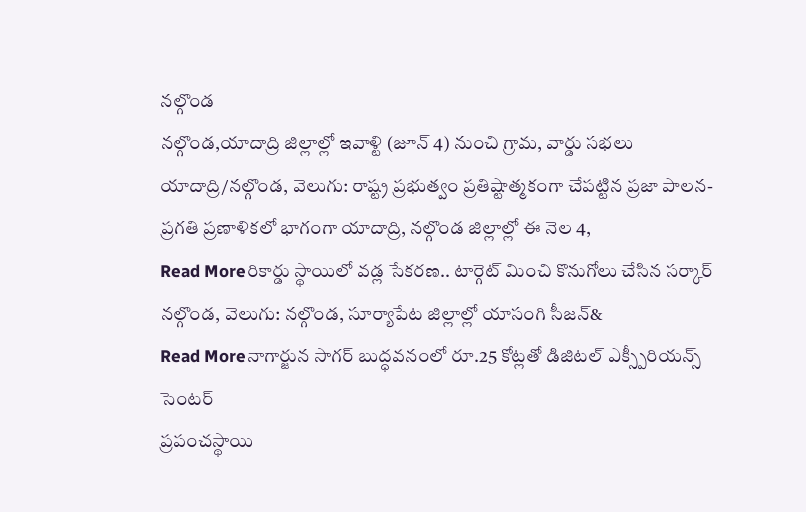నల్గొండ
నల్గొండ,యాదాద్రి జిల్లాల్లో ఇవాళ్టి (జూన్ 4) నుంచి గ్రామ, వార్డు సభలు
యాదాద్రి/నల్గొండ, వెలుగు: రాష్ట్ర ప్రభుత్వం ప్రతిష్టాత్మకంగా చేపట్టిన ప్రజా పాలన-ప్రగతి ప్రణాళికలో భాగంగా యాదాద్రి, నల్గొండ జిల్లాల్లో ఈ నెల 4,
Read Moreరికార్డు స్థాయిలో వడ్ల సేకరణ.. టార్గెట్ మించి కొనుగోలు చేసిన సర్కార్
నల్గొండ, వెలుగు: నల్గొండ, సూర్యాపేట జిల్లాల్లో యాసంగి సీజన్&
Read Moreనాగార్జున సాగర్ బుద్ధవనంలో రూ.25 కోట్లతో డిజిటల్ ఎక్స్పీరియన్స్ సెంటర్
ప్రపంచస్థాయి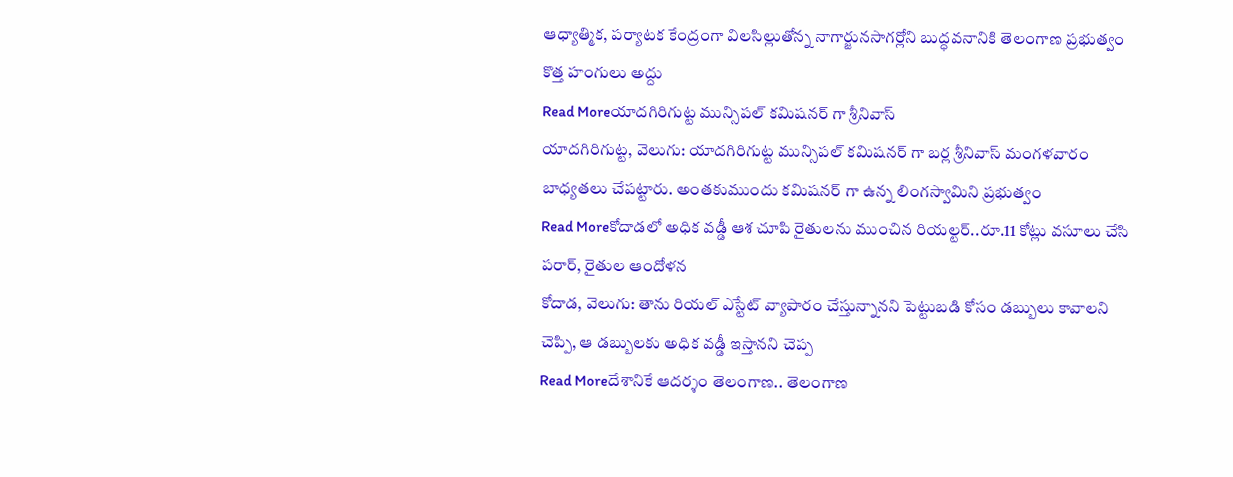ఆధ్యాత్మిక, పర్యాటక కేంద్రంగా విలసిల్లుతోన్న నాగార్జునసాగర్లోని బుద్ధవనానికి తెలంగాణ ప్రభుత్వం కొత్త హంగులు అద్దు
Read Moreయాదగిరిగుట్ట మున్సిపల్ కమిషనర్ గా శ్రీనివాస్
యాదగిరిగుట్ట, వెలుగు: యాదగిరిగుట్ట మున్సిపల్ కమిషనర్ గా బర్ల శ్రీనివాస్ మంగళవారం బాధ్యతలు చేపట్టారు. అంతకుముందు కమిషనర్ గా ఉన్న లింగస్వామిని ప్రభుత్వం
Read Moreకోదాడలో అధిక వడ్డీ ఆశ చూపి రైతులను ముంచిన రియల్టర్..రూ.11 కోట్లు వసూలు చేసి పరార్, రైతుల ఆందోళన
కోదాడ, వెలుగు: తాను రియల్ ఎస్టేట్ వ్యాపారం చేస్తున్నానని పెట్టుబడి కోసం డబ్బులు కావాలని చెప్పి, ఆ డబ్బులకు అధిక వడ్డీ ఇస్తానని చెప్ప
Read Moreదేశానికే ఆదర్శం తెలంగాణ.. తెలంగాణ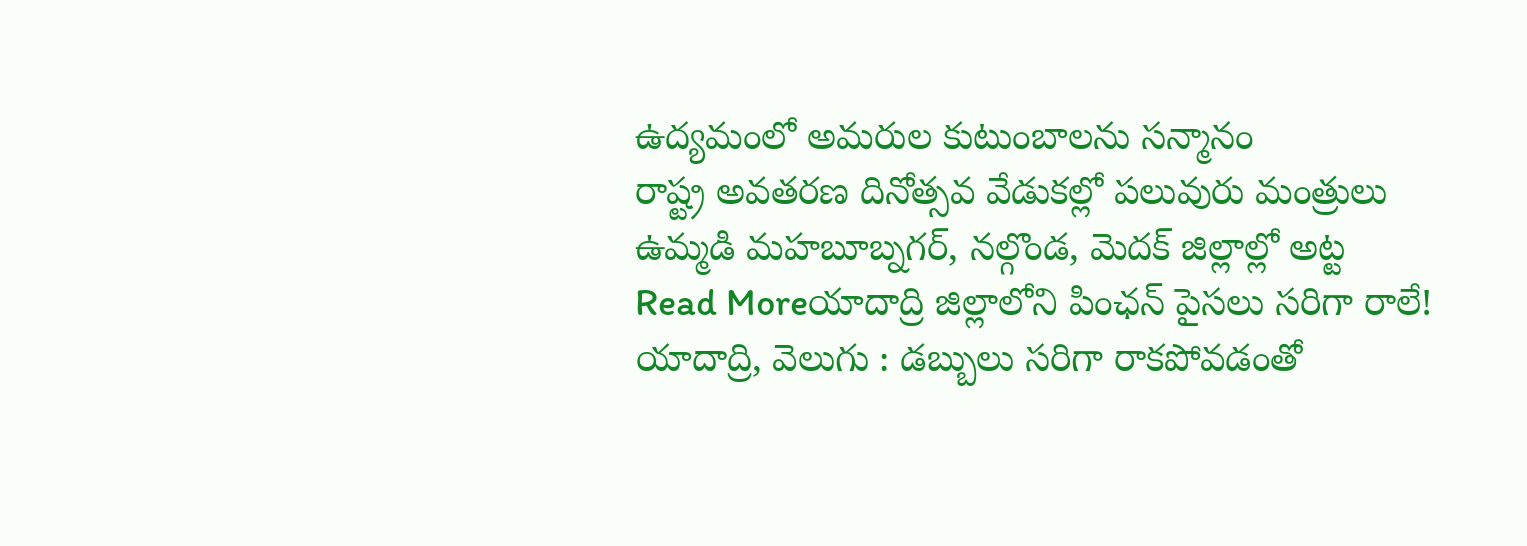ఉద్యమంలో అమరుల కుటుంబాలను సన్మానం
రాష్ట్ర అవతరణ దినోత్సవ వేడుకల్లో పలువురు మంత్రులు ఉమ్మడి మహబూబ్నగర్, నల్గొండ, మెదక్ జిల్లాల్లో అట్ట
Read Moreయాదాద్రి జిల్లాలోని పింఛన్ పైసలు సరిగా రాలే!
యాదాద్రి, వెలుగు : డబ్బులు సరిగా రాకపోవడంతో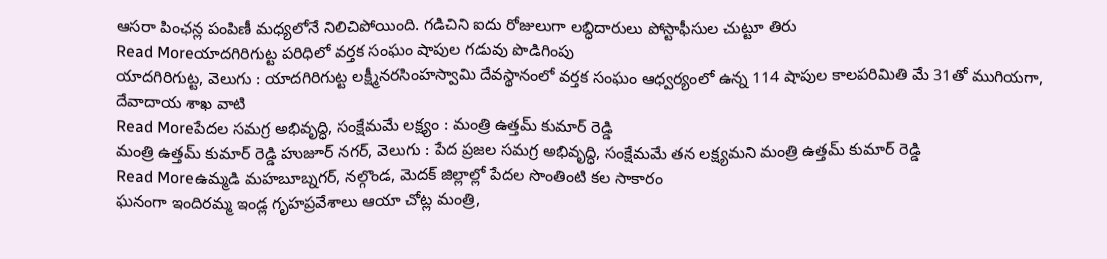ఆసరా పింఛన్ల పంపిణీ మధ్యలోనే నిలిచిపోయింది. గడిచిని ఐదు రోజులుగా లబ్ధిదారులు పోస్టాఫీసుల చుట్టూ తిరు
Read Moreయాదగిరిగుట్ట పరిధిలో వర్తక సంఘం షాపుల గడువు పొడిగింపు
యాదగిరిగుట్ట, వెలుగు : యాదగిరిగుట్ట లక్ష్మీనరసింహస్వామి దేవస్థానంలో వర్తక సంఘం ఆధ్వర్యంలో ఉన్న 114 షాపుల కాలపరిమితి మే 31తో ముగియగా, దేవాదాయ శాఖ వాటి
Read Moreపేదల సమగ్ర అభివృద్ధి, సంక్షేమమే లక్ష్యం : మంత్రి ఉత్తమ్ కుమార్ రెడ్డి
మంత్రి ఉత్తమ్ కుమార్ రెడ్డి హుజూర్ నగర్, వెలుగు : పేద ప్రజల సమగ్ర అభివృద్ధి, సంక్షేమమే తన లక్ష్యమని మంత్రి ఉత్తమ్ కుమార్ రెడ్డి
Read Moreఉమ్మడి మహబూబ్నగర్, నల్గొండ, మెదక్ జిల్లాల్లో పేదల సొంతింటి కల సాకారం
ఘనంగా ఇందిరమ్మ ఇండ్ల గృహప్రవేశాలు ఆయా చోట్ల మంత్రి,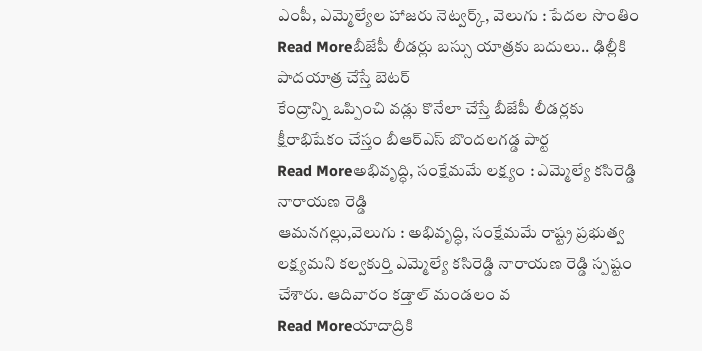ఎంపీ, ఎమ్మెల్యేల హాజరు నెట్వర్క్, వెలుగు : పేదల సొంతిం
Read Moreబీజేపీ లీడర్లు బస్సు యాత్రకు బదులు.. ఢిల్లీకి పాదయాత్ర చేస్తే బెటర్
కేంద్రాన్ని ఒప్పించి వడ్లు కొనేలా చేస్తే బీజేపీ లీడర్లకు క్షీరాభిషేకం చేస్తం బీఆర్ఎస్ బొందలగడ్డ పార్ట
Read Moreఅభివృద్ధి, సంక్షేమమే లక్ష్యం : ఎమ్మెల్యే కసిరెడ్డి నారాయణ రెడ్డి
ఆమనగల్లు,వెలుగు : అభివృద్ధి, సంక్షేమమే రాష్ట్ర ప్రభుత్వ లక్ష్యమని కల్వకుర్తి ఎమ్మెల్యే కసిరెడ్డి నారాయణ రెడ్డి స్పష్టం చేశారు. ఆదివారం కడ్తాల్ మండలం వ
Read Moreయాదాద్రికి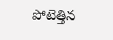పోటెత్తిన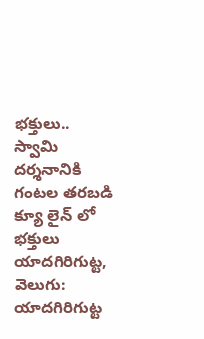భక్తులు.. స్వామి దర్శనానికి గంటల తరబడి క్యూ లైన్ లో భక్తులు
యాదగిరిగుట్ట, వెలుగు: యాదగిరిగుట్ట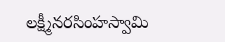లక్ష్మీనరసింహస్వామి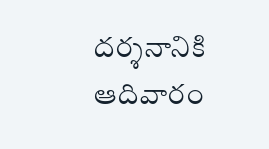దర్శనానికి ఆదివారం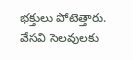భక్తులు పోటెత్తారు. వేసవి సెలవులకు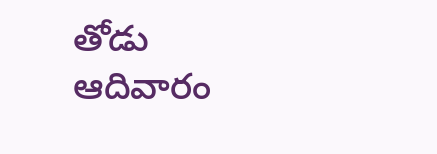తోడు ఆదివారం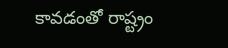కావడంతో రాష్ట్రం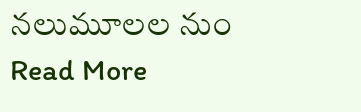నలుమూలల నుం
Read More